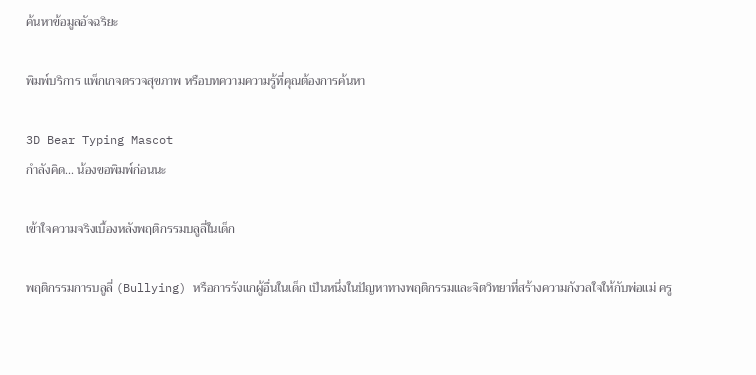ค้นหาข้อมูลอัจฉริยะ

พิมพ์บริการ แพ็กเกจตรวจสุขภาพ หรือบทความความรู้ที่คุณต้องการค้นหา

3D Bear Typing Mascot
กำลังคิด... น้องขอพิมพ์ก่อนนะ

เข้าใจความจริงเบื้องหลังพฤติกรรมบลูลี่ในเด็ก

พฤติกรรมการบลูลี่ (Bullying) หรือการรังแกผู้อื่นในเด็ก เป็นหนึ่งในปัญหาทางพฤติกรรมและจิตวิทยาที่สร้างความกังวลใจให้กับพ่อแม่ ครู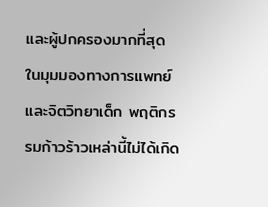และผู้ปกครองมากที่สุด ในมุมมองทางการแพทย์และจิตวิทยาเด็ก พฤติกรรมก้าวร้าวเหล่านี้ไม่ได้เกิด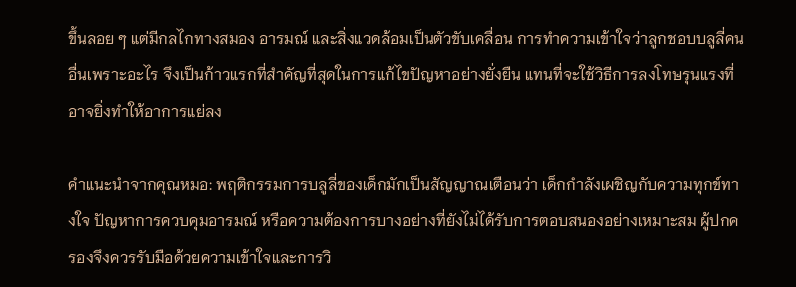ขึ้นลอย ๆ แต่มีกลไกทางสมอง อารมณ์ และสิ่งแวดล้อมเป็นตัวขับเคลื่อน การทำความเข้าใจว่าลูกชอบบลูลี่คนอื่นเพราะอะไร จึงเป็นก้าวแรกที่สำคัญที่สุดในการแก้ไขปัญหาอย่างยั่งยืน แทนที่จะใช้วิธีการลงโทษรุนแรงที่อาจยิ่งทำให้อาการแย่ลง

คำแนะนำจากคุณหมอ: พฤติกรรมการบลูลี่ของเด็กมักเป็นสัญญาณเตือนว่า เด็กกำลังเผชิญกับความทุกข์ทางใจ ปัญหาการควบคุมอารมณ์ หรือความต้องการบางอย่างที่ยังไม่ได้รับการตอบสนองอย่างเหมาะสม ผู้ปกครองจึงควรรับมือด้วยความเข้าใจและการวิ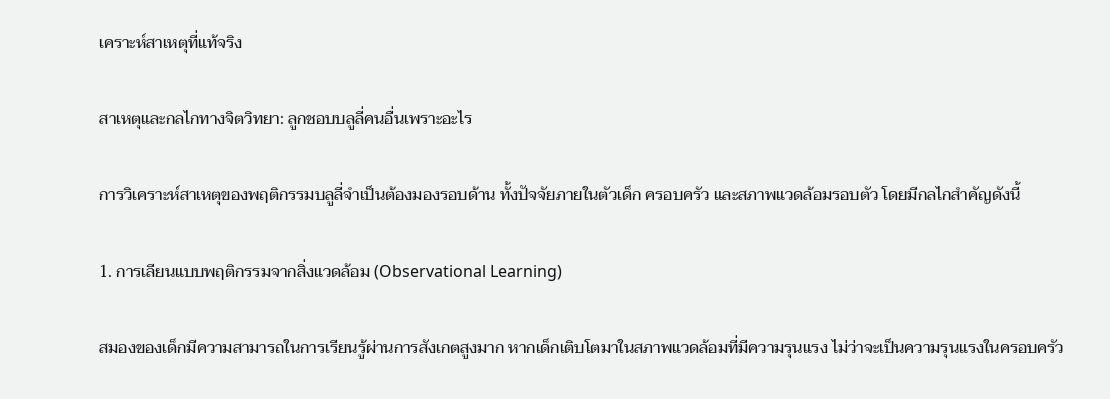เคราะห์สาเหตุที่แท้จริง

สาเหตุและกลไกทางจิตวิทยา: ลูกชอบบลูลี่คนอื่นเพราะอะไร

การวิเคราะห์สาเหตุของพฤติกรรมบลูลี่จำเป็นต้องมองรอบด้าน ทั้งปัจจัยภายในตัวเด็ก ครอบครัว และสภาพแวดล้อมรอบตัว โดยมีกลไกสำคัญดังนี้

1. การเลียนแบบพฤติกรรมจากสิ่งแวดล้อม (Observational Learning)

สมองของเด็กมีความสามารถในการเรียนรู้ผ่านการสังเกตสูงมาก หากเด็กเติบโตมาในสภาพแวดล้อมที่มีความรุนแรง ไม่ว่าจะเป็นความรุนแรงในครอบครัว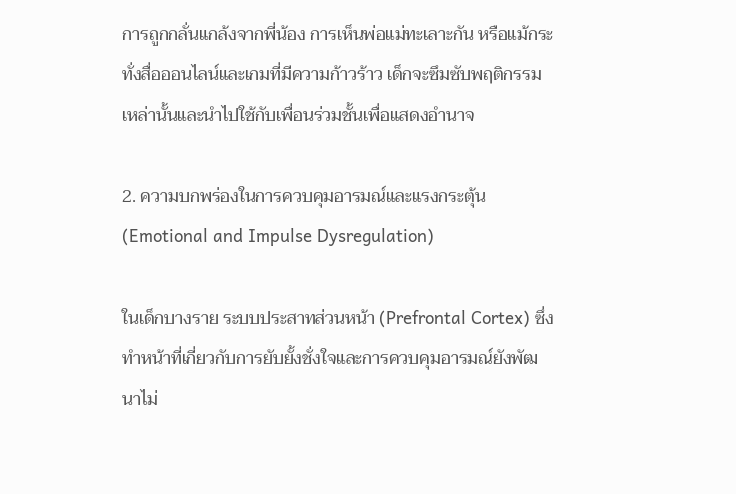การถูกกลั่นแกล้งจากพี่น้อง การเห็นพ่อแม่ทะเลาะกัน หรือแม้กระทั่งสื่อออนไลน์และเกมที่มีความก้าวร้าว เด็กจะซึมซับพฤติกรรมเหล่านั้นและนำไปใช้กับเพื่อนร่วมชั้นเพื่อแสดงอำนาจ

2. ความบกพร่องในการควบคุมอารมณ์และแรงกระตุ้น (Emotional and Impulse Dysregulation)

ในเด็กบางราย ระบบประสาทส่วนหน้า (Prefrontal Cortex) ซึ่งทำหน้าที่เกี่ยวกับการยับยั้งชั่งใจและการควบคุมอารมณ์ยังพัฒนาไม่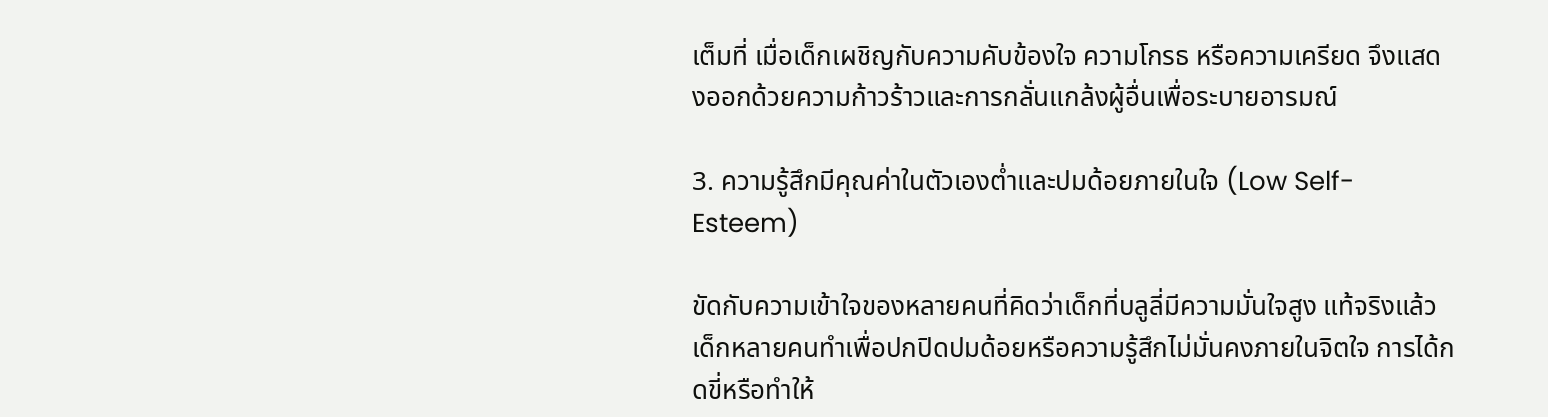เต็มที่ เมื่อเด็กเผชิญกับความคับข้องใจ ความโกรธ หรือความเครียด จึงแสดงออกด้วยความก้าวร้าวและการกลั่นแกล้งผู้อื่นเพื่อระบายอารมณ์

3. ความรู้สึกมีคุณค่าในตัวเองต่ำและปมด้อยภายในใจ (Low Self-Esteem)

ขัดกับความเข้าใจของหลายคนที่คิดว่าเด็กที่บลูลี่มีความมั่นใจสูง แท้จริงแล้วเด็กหลายคนทำเพื่อปกปิดปมด้อยหรือความรู้สึกไม่มั่นคงภายในจิตใจ การได้กดขี่หรือทำให้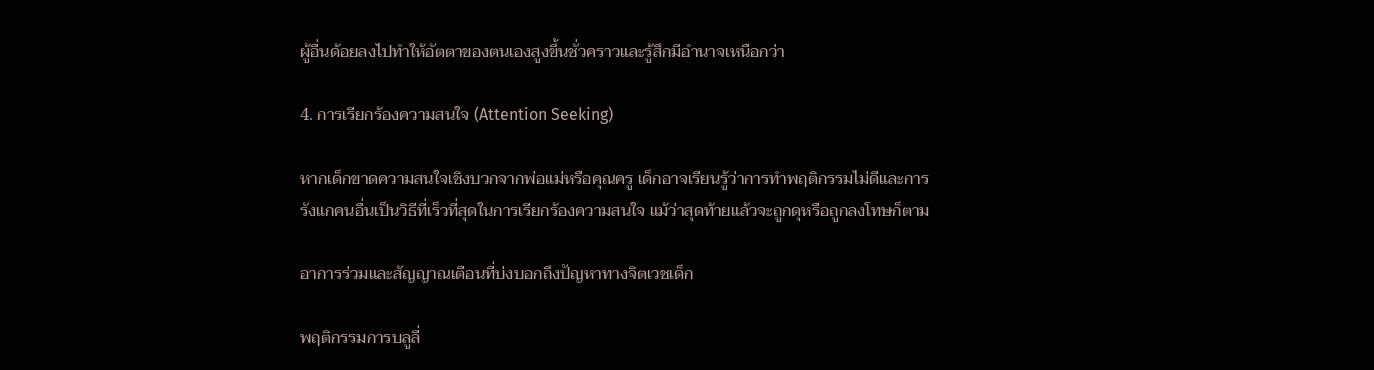ผู้อื่นด้อยลงไปทำให้อัตตาของตนเองสูงขึ้นชั่วคราวและรู้สึกมีอำนาจเหนือกว่า

4. การเรียกร้องความสนใจ (Attention Seeking)

หากเด็กขาดความสนใจเชิงบวกจากพ่อแม่หรือคุณครู เด็กอาจเรียนรู้ว่าการทำพฤติกรรมไม่ดีและการรังแกคนอื่นเป็นวิธีที่เร็วที่สุดในการเรียกร้องความสนใจ แม้ว่าสุดท้ายแล้วจะถูกดุหรือถูกลงโทษก็ตาม

อาการร่วมและสัญญาณเตือนที่บ่งบอกถึงปัญหาทางจิตเวชเด็ก

พฤติกรรมการบลูลี่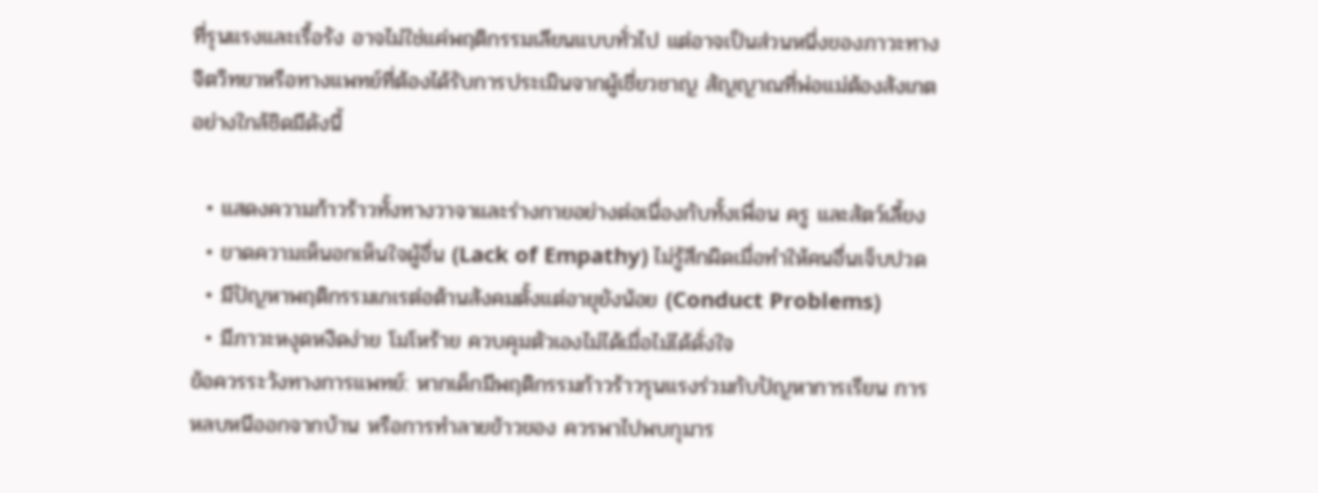ที่รุนแรงและเรื้อรัง อาจไม่ใช่แค่พฤติกรรมเลียนแบบทั่วไป แต่อาจเป็นส่วนหนึ่งของภาวะทางจิตวิทยาหรือทางแพทย์ที่ต้องได้รับการประเมินจากผู้เชี่ยวชาญ สัญญาณที่พ่อแม่ต้องสังเกตอย่างใกล้ชิดมีดังนี้

  • แสดงความก้าวร้าวทั้งทางวาจาและร่างกายอย่างต่อเนื่องกับทั้งเพื่อน ครู และสัตว์เลี้ยง
  • ขาดความเห็นอกเห็นใจผู้อื่น (Lack of Empathy) ไม่รู้สึกผิดเมื่อทำให้คนอื่นเจ็บปวด
  • มีปัญหาพฤติกรรมเกเรต่อต้านสังคมตั้งแต่อายุยังน้อย (Conduct Problems)
  • มีภาวะหงุดหงิดง่าย โมโหร้าย ควบคุมตัวเองไม่ได้เมื่อไม่ได้ดั่งใจ
ข้อควรระวังทางการแพทย์: หากเด็กมีพฤติกรรมก้าวร้าวรุนแรงร่วมกับปัญหาการเรียน การหลบหนีออกจากบ้าน หรือการทำลายข้าวของ ควรพาไปพบกุมาร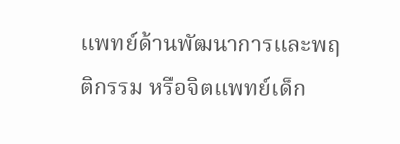แพทย์ด้านพัฒนาการและพฤติกรรม หรือจิตแพทย์เด็ก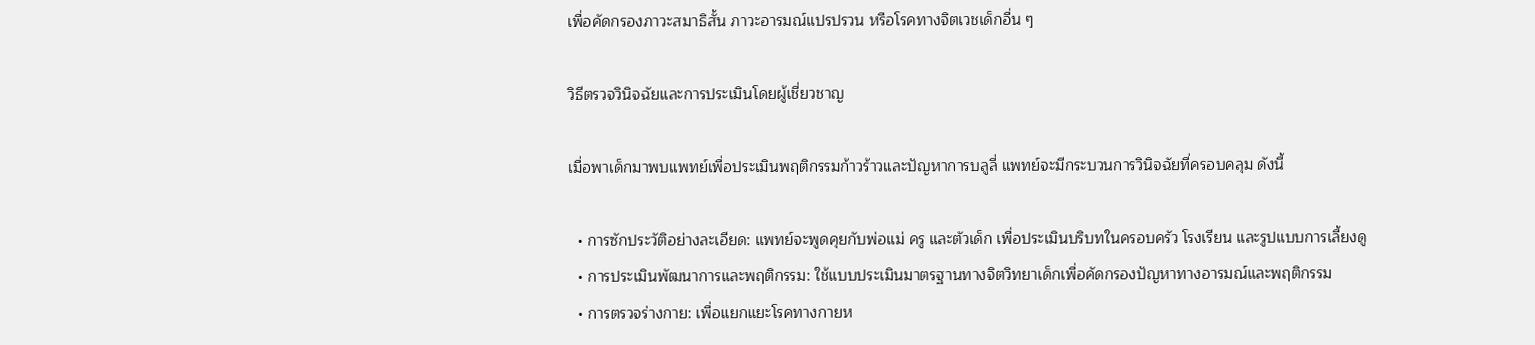เพื่อคัดกรองภาวะสมาธิสั้น ภาวะอารมณ์แปรปรวน หรือโรคทางจิตเวชเด็กอื่น ๆ

วิธีตรวจวินิจฉัยและการประเมินโดยผู้เชี่ยวชาญ

เมื่อพาเด็กมาพบแพทย์เพื่อประเมินพฤติกรรมก้าวร้าวและปัญหาการบลูลี่ แพทย์จะมีกระบวนการวินิจฉัยที่ครอบคลุม ดังนี้

  • การซักประวัติอย่างละเอียด: แพทย์จะพูดคุยกับพ่อแม่ ครู และตัวเด็ก เพื่อประเมินบริบทในครอบครัว โรงเรียน และรูปแบบการเลี้ยงดู
  • การประเมินพัฒนาการและพฤติกรรม: ใช้แบบประเมินมาตรฐานทางจิตวิทยาเด็กเพื่อคัดกรองปัญหาทางอารมณ์และพฤติกรรม
  • การตรวจร่างกาย: เพื่อแยกแยะโรคทางกายห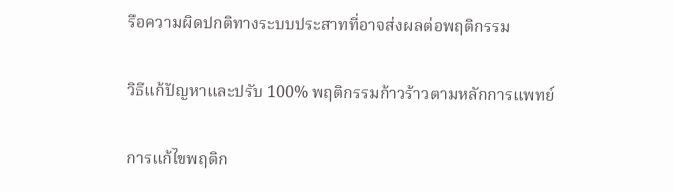รือความผิดปกติทางระบบประสาทที่อาจส่งผลต่อพฤติกรรม

วิธีแก้ปัญหาและปรับ 100% พฤติกรรมก้าวร้าวตามหลักการแพทย์

การแก้ไขพฤติก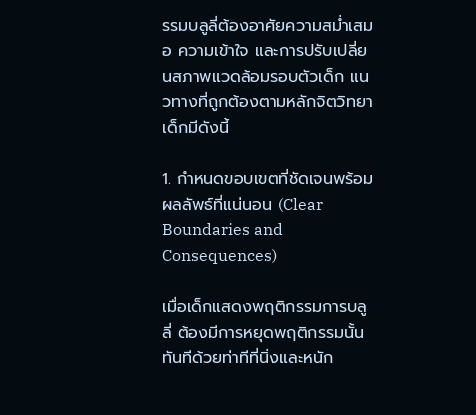รรมบลูลี่ต้องอาศัยความสม่ำเสมอ ความเข้าใจ และการปรับเปลี่ยนสภาพแวดล้อมรอบตัวเด็ก แนวทางที่ถูกต้องตามหลักจิตวิทยาเด็กมีดังนี้

1. กำหนดขอบเขตที่ชัดเจนพร้อมผลลัพธ์ที่แน่นอน (Clear Boundaries and Consequences)

เมื่อเด็กแสดงพฤติกรรมการบลูลี่ ต้องมีการหยุดพฤติกรรมนั้นทันทีด้วยท่าทีที่นิ่งและหนัก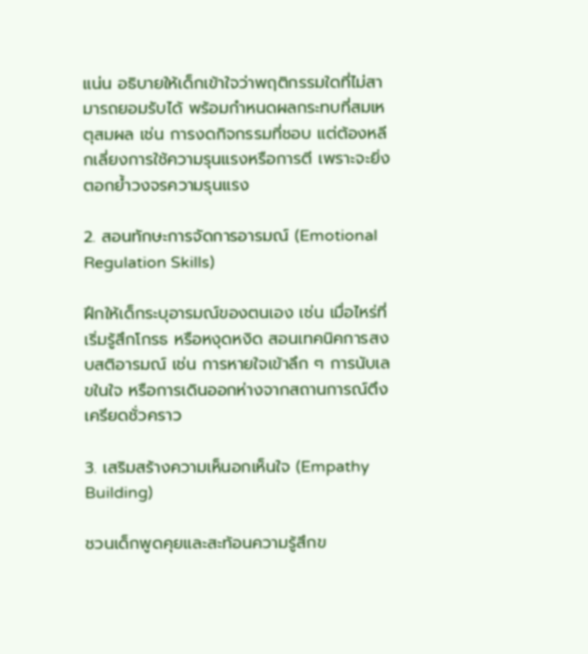แน่น อธิบายให้เด็กเข้าใจว่าพฤติกรรมใดที่ไม่สามารถยอมรับได้ พร้อมกำหนดผลกระทบที่สมเหตุสมผล เช่น การงดกิจกรรมที่ชอบ แต่ต้องหลีกเลี่ยงการใช้ความรุนแรงหรือการตี เพราะจะยิ่งตอกย้ำวงจรความรุนแรง

2. สอนทักษะการจัดการอารมณ์ (Emotional Regulation Skills)

ฝึกให้เด็กระบุอารมณ์ของตนเอง เช่น เมื่อไหร่ที่เริ่มรู้สึกโกรธ หรือหงุดหงิด สอนเทคนิคการสงบสติอารมณ์ เช่น การหายใจเข้าลึก ๆ การนับเลขในใจ หรือการเดินออกห่างจากสถานการณ์ตึงเครียดชั่วคราว

3. เสริมสร้างความเห็นอกเห็นใจ (Empathy Building)

ชวนเด็กพูดคุยและสะท้อนความรู้สึกข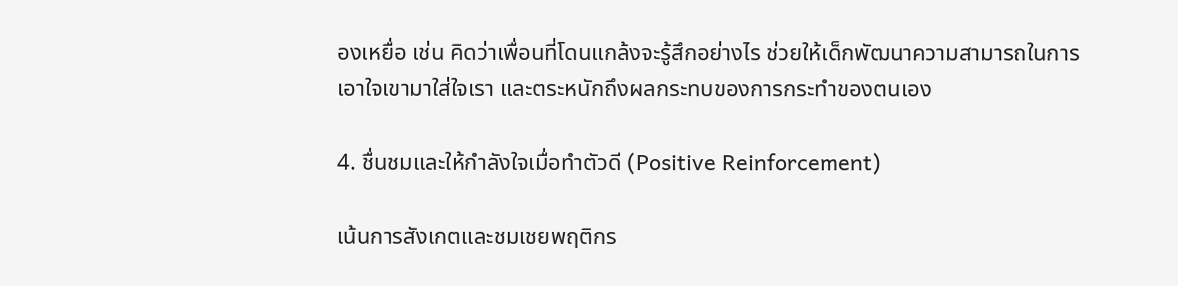องเหยื่อ เช่น คิดว่าเพื่อนที่โดนแกล้งจะรู้สึกอย่างไร ช่วยให้เด็กพัฒนาความสามารถในการเอาใจเขามาใส่ใจเรา และตระหนักถึงผลกระทบของการกระทำของตนเอง

4. ชื่นชมและให้กำลังใจเมื่อทำตัวดี (Positive Reinforcement)

เน้นการสังเกตและชมเชยพฤติกร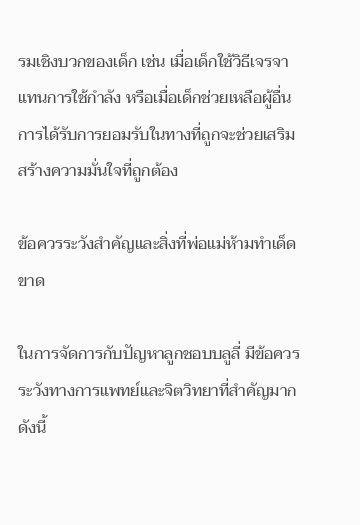รมเชิงบวกของเด็ก เช่น เมื่อเด็กใช้วิธีเจรจาแทนการใช้กำลัง หรือเมื่อเด็กช่วยเหลือผู้อื่น การได้รับการยอมรับในทางที่ถูกจะช่วยเสริมสร้างความมั่นใจที่ถูกต้อง

ข้อควรระวังสำคัญและสิ่งที่พ่อแม่ห้ามทำเด็ดขาด

ในการจัดการกับปัญหาลูกชอบบลูลี่ มีข้อควรระวังทางการแพทย์และจิตวิทยาที่สำคัญมาก ดังนี้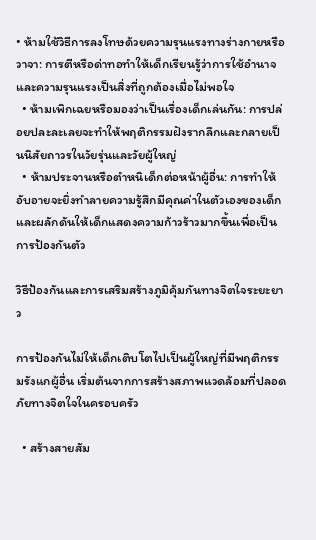• ห้ามใช้วิธีการลงโทษด้วยความรุนแรงทางร่างกายหรือวาจา: การตีหรือด่าทอทำให้เด็กเรียนรู้ว่าการใช้อำนาจและความรุนแรงเป็นสิ่งที่ถูกต้องเมื่อไม่พอใจ
  • ห้ามเพิกเฉยหรือมองว่าเป็นเรื่องเด็กเล่นกัน: การปล่อยปละละเลยจะทำให้พฤติกรรมฝังรากลึกและกลายเป็นนิสัยถาวรในวัยรุ่นและวัยผู้ใหญ่
  • ห้ามประจานหรือตำหนิเด็กต่อหน้าผู้อื่น: การทำให้อับอายจะยิ่งทำลายความรู้สึกมีคุณค่าในตัวเองของเด็ก และผลักดันให้เด็กแสดงความก้าวร้าวมากขึ้นเพื่อเป็นการป้องกันตัว

วิธีป้องกันและการเสริมสร้างภูมิคุ้มกันทางจิตใจระยะยาว

การป้องกันไม่ให้เด็กเติบโตไปเป็นผู้ใหญ่ที่มีพฤติกรรมรังแกผู้อื่น เริ่มต้นจากการสร้างสภาพแวดล้อมที่ปลอดภัยทางจิตใจในครอบครัว

  • สร้างสายสัม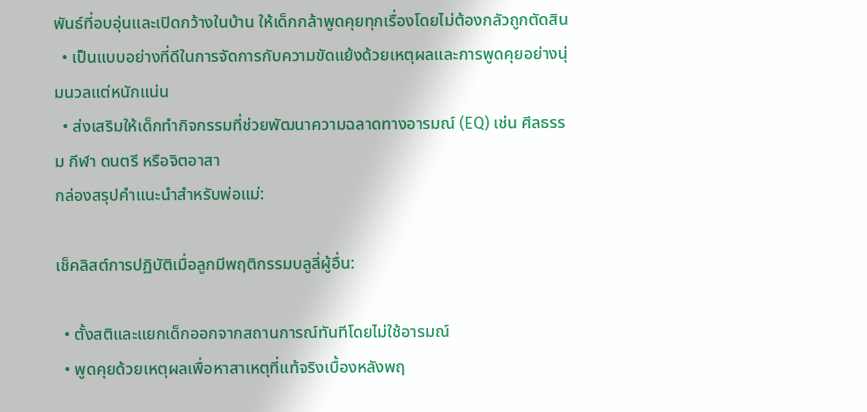พันธ์ที่อบอุ่นและเปิดกว้างในบ้าน ให้เด็กกล้าพูดคุยทุกเรื่องโดยไม่ต้องกลัวถูกตัดสิน
  • เป็นแบบอย่างที่ดีในการจัดการกับความขัดแย้งด้วยเหตุผลและการพูดคุยอย่างนุ่มนวลแต่หนักแน่น
  • ส่งเสริมให้เด็กทำกิจกรรมที่ช่วยพัฒนาความฉลาดทางอารมณ์ (EQ) เช่น ศีลธรรม กีฬา ดนตรี หรือจิตอาสา
กล่องสรุปคำแนะนำสำหรับพ่อแม่:

เช็คลิสต์การปฏิบัติเมื่อลูกมีพฤติกรรมบลูลี่ผู้อื่น:

  • ตั้งสติและแยกเด็กออกจากสถานการณ์ทันทีโดยไม่ใช้อารมณ์
  • พูดคุยด้วยเหตุผลเพื่อหาสาเหตุที่แท้จริงเบื้องหลังพฤ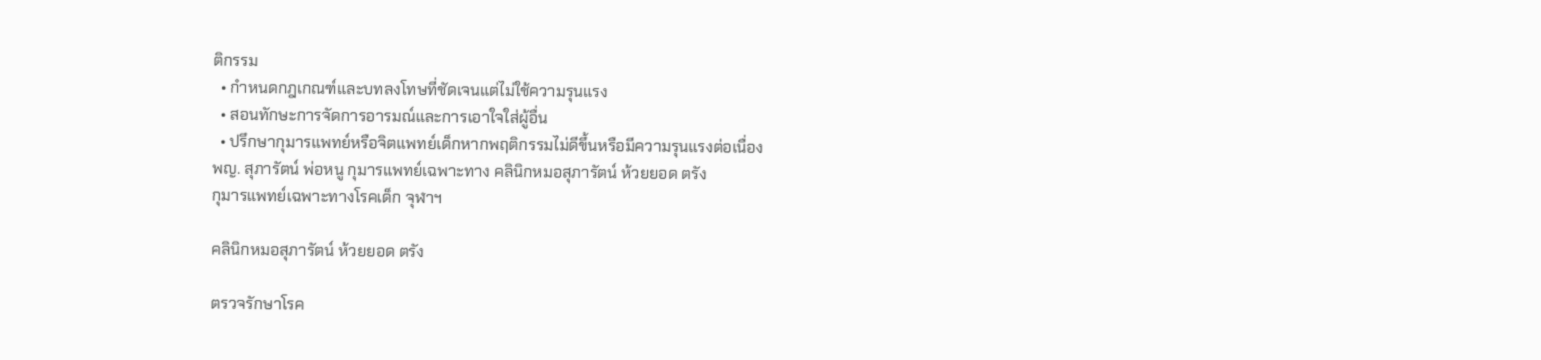ติกรรม
  • กำหนดกฎเกณฑ์และบทลงโทษที่ชัดเจนแต่ไม่ใช้ความรุนแรง
  • สอนทักษะการจัดการอารมณ์และการเอาใจใส่ผู้อื่น
  • ปรึกษากุมารแพทย์หรือจิตแพทย์เด็กหากพฤติกรรมไม่ดีขึ้นหรือมีความรุนแรงต่อเนื่อง
พญ. สุภารัตน์ พ่อหนู กุมารแพทย์เฉพาะทาง คลินิกหมอสุภารัตน์ ห้วยยอด ตรัง
กุมารแพทย์เฉพาะทางโรคเด็ก จุฬาฯ

คลินิกหมอสุภารัตน์ ห้วยยอด ตรัง

ตรวจรักษาโรค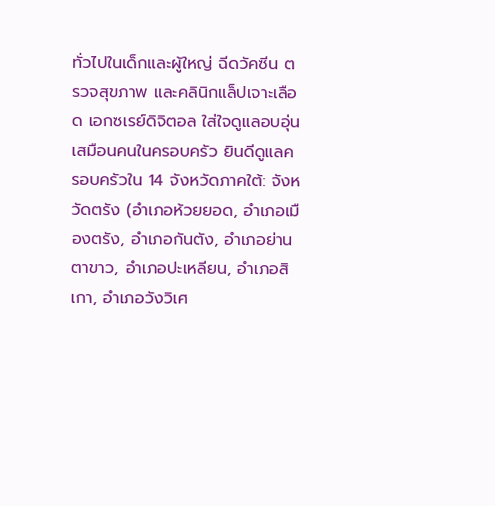ทั่วไปในเด็กและผู้ใหญ่ ฉีดวัคซีน ตรวจสุขภาพ และคลินิกแล็ปเจาะเลือด เอกซเรย์ดิจิตอล ใส่ใจดูแลอบอุ่นเสมือนคนในครอบครัว ยินดีดูแลครอบครัวใน 14 จังหวัดภาคใต้: จังหวัดตรัง (อำเภอห้วยยอด, อำเภอเมืองตรัง, อำเภอกันตัง, อำเภอย่านตาขาว, อำเภอปะเหลียน, อำเภอสิเกา, อำเภอวังวิเศ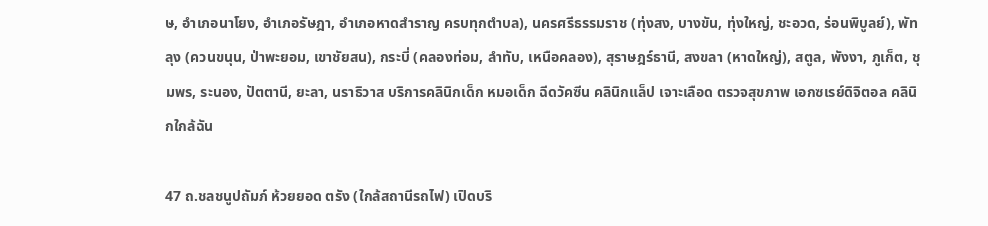ษ, อำเภอนาโยง, อำเภอรัษฎา, อำเภอหาดสำราญ ครบทุกตำบล), นครศรีธรรมราช (ทุ่งสง, บางขัน, ทุ่งใหญ่, ชะอวด, ร่อนพิบูลย์), พัทลุง (ควนขนุน, ป่าพะยอม, เขาชัยสน), กระบี่ (คลองท่อม, ลำทับ, เหนือคลอง), สุราษฎร์ธานี, สงขลา (หาดใหญ่), สตูล, พังงา, ภูเก็ต, ชุมพร, ระนอง, ปัตตานี, ยะลา, นราธิวาส บริการคลินิกเด็ก หมอเด็ก ฉีดวัคซีน คลินิกแล็ป เจาะเลือด ตรวจสุขภาพ เอกซเรย์ดิจิตอล คลินิกใกล้ฉัน

47 ถ.ชลชนูปถัมภ์ ห้วยยอด ตรัง (ใกล้สถานีรถไฟ) เปิดบริ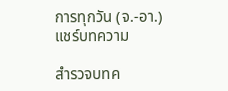การทุกวัน (จ.-อา.)
แชร์บทความ

สำรวจบทค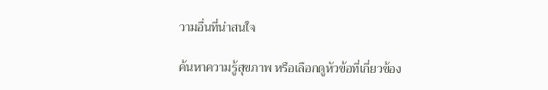วามอื่นที่น่าสนใจ

ค้นหาความรู้สุขภาพ หรือเลือกดูหัวข้อที่เกี่ยวข้อง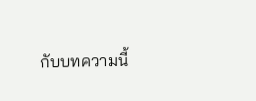กับบทความนี้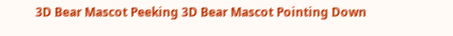3D Bear Mascot Peeking 3D Bear Mascot Pointing Down